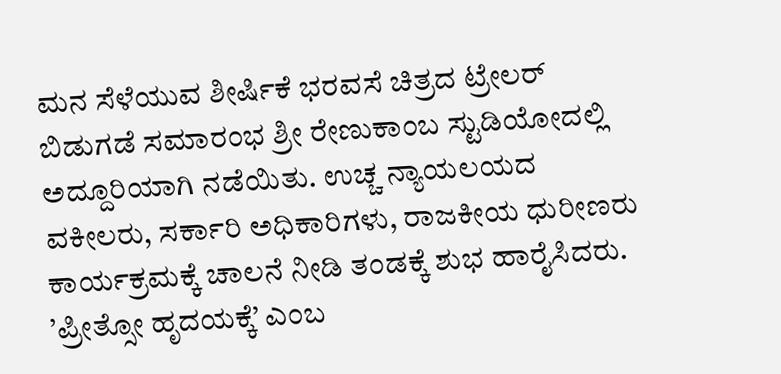ಮನ ಸೆಳೆಯುವ ಶೀರ್ಷಿಕೆ ಭರವಸೆ ಚಿತ್ರದ ಟ್ರೇಲರ್ ಬಿಡುಗಡೆ ಸಮಾರಂಭ ಶ್ರೀ ರೇಣುಕಾಂಬ ಸ್ಟುಡಿಯೋದಲ್ಲಿ ಅದ್ದೂರಿಯಾಗಿ ನಡೆಯಿತು. ಉಚ್ಚ ನ್ಯಾಯಲಯದ ವಕೀಲರು, ಸರ್ಕಾರಿ ಅಧಿಕಾರಿಗಳು, ರಾಜಕೀಯ ಧುರೀಣರು ಕಾರ್ಯಕ್ರಮಕ್ಕೆ ಚಾಲನೆ ನೀಡಿ ತಂಡಕ್ಕೆ ಶುಭ ಹಾರೈಸಿದರು. ’ಪ್ರೀತ್ಸೋ ಹೃದಯಕ್ಕೆ’ ಎಂಬ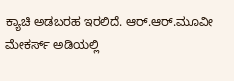ಕ್ಯಾಚಿ ಅಡಬರಹ ಇರಲಿದೆ. ಆರ್.ಆರ್.ಮೂವೀ ಮೇಕರ್ಸ್ ಅಡಿಯಲ್ಲಿ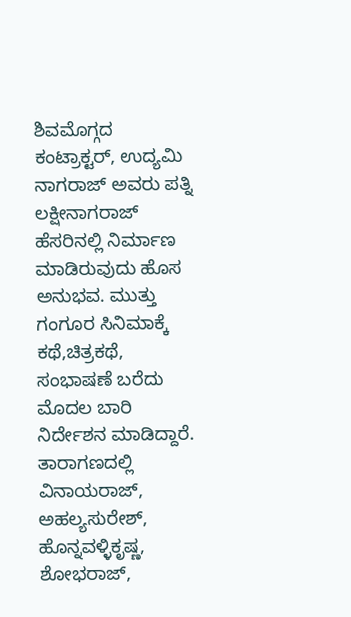ಶಿವಮೊಗ್ಗದ ಕಂಟ್ರಾಕ್ಟರ್, ಉದ್ಯಮಿ ನಾಗರಾಜ್ ಅವರು ಪತ್ನಿ ಲಕ್ಷೀನಾಗರಾಜ್ ಹೆಸರಿನಲ್ಲಿ ನಿರ್ಮಾಣ ಮಾಡಿರುವುದು ಹೊಸ ಅನುಭವ. ಮುತ್ತು ಗಂಗೂರ ಸಿನಿಮಾಕ್ಕೆ ಕಥೆ,ಚಿತ್ರಕಥೆ, ಸಂಭಾಷಣೆ ಬರೆದು ಮೊದಲ ಬಾರಿ ನಿರ್ದೇಶನ ಮಾಡಿದ್ದಾರೆ.
ತಾರಾಗಣದಲ್ಲಿ ವಿನಾಯರಾಜ್, ಅಹಲ್ಯಸುರೇಶ್, ಹೊನ್ನವಳ್ಳಿಕೃಷ್ಣ, ಶೋಭರಾಜ್,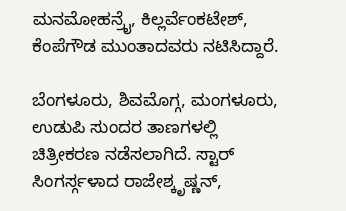ಮನಮೋಹನ್ರೈ, ಕಿಲ್ಲರ್ವೆಂಕಟೇಶ್, ಕೆಂಪೆಗೌಡ ಮುಂತಾದವರು ನಟಿಸಿದ್ದಾರೆ.

ಬೆಂಗಳೂರು, ಶಿವಮೊಗ್ಗ, ಮಂಗಳೂರು, ಉಡುಪಿ ಸುಂದರ ತಾಣಗಳಲ್ಲಿ ಚಿತ್ರೀಕರಣ ನಡೆಸಲಾಗಿದೆ. ಸ್ಟಾರ್ ಸಿಂಗರ್ಸ್ಗಳಾದ ರಾಜೇಶ್ಕೃಷ್ಣನ್,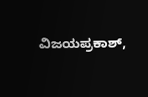ವಿಜಯಪ್ರಕಾಶ್,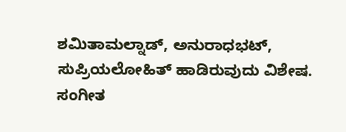ಶಮಿತಾಮಲ್ನಾಡ್, ಅನುರಾಧಭಟ್, ಸುಪ್ರಿಯಲೋಹಿತ್ ಹಾಡಿರುವುದು ವಿಶೇಷ. ಸಂಗೀತ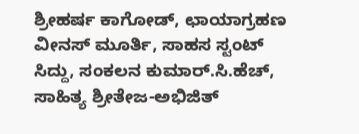ಶ್ರೀಹರ್ಷ ಕಾಗೋಡ್, ಛಾಯಾಗ್ರಹಣ ವೀನಸ್ ಮೂರ್ತಿ, ಸಾಹಸ ಸ್ಟಂಟ್ ಸಿದ್ದು, ಸಂಕಲನ ಕುಮಾರ್.ಸಿ.ಹೆಚ್, ಸಾಹಿತ್ಯ ಶ್ರೀತೇಜ-ಅಭಿಜಿತ್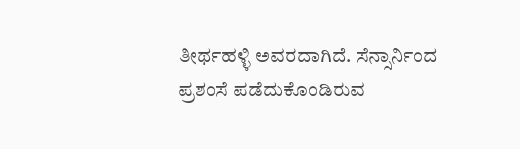ತೀರ್ಥಹಳ್ಳಿ ಅವರದಾಗಿದೆ. ಸೆನ್ಸಾರ್ನಿಂದ ಪ್ರಶಂಸೆ ಪಡೆದುಕೊಂಡಿರುವ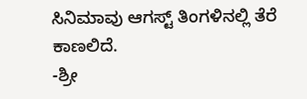ಸಿನಿಮಾವು ಆಗಸ್ಟ್ ತಿಂಗಳಿನಲ್ಲಿ ತೆರೆ ಕಾಣಲಿದೆ.
-ಶ್ರೀ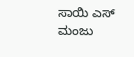ಸಾಯಿ ಎಸ್ ಮಂಜು